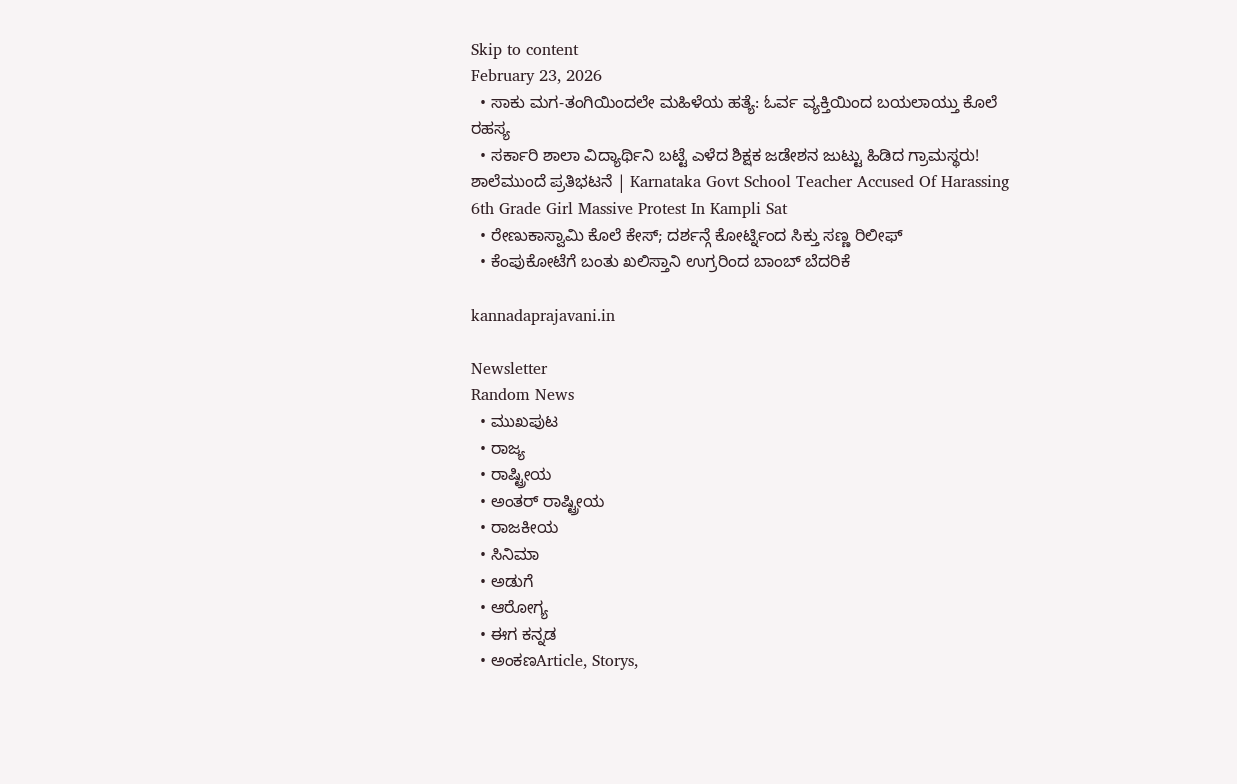Skip to content
February 23, 2026
  • ಸಾಕು ಮಗ-ತಂಗಿಯಿಂದಲೇ ಮಹಿಳೆಯ ಹತ್ಯೆ: ಓರ್ವ ವ್ಯಕ್ತಿಯಿಂದ ಬಯಲಾಯ್ತು ಕೊಲೆ ರಹಸ್ಯ
  • ಸರ್ಕಾರಿ ಶಾಲಾ ವಿದ್ಯಾರ್ಥಿನಿ ಬಟ್ಟೆ ಎಳೆದ ಶಿಕ್ಷಕ ಜಡೇಶನ ಜುಟ್ಟು ಹಿಡಿದ ಗ್ರಾಮಸ್ಥರು! ಶಾಲೆಮುಂದೆ ಪ್ರತಿಭಟನೆ | Karnataka Govt School Teacher Accused Of Harassing 6th Grade Girl Massive Protest In Kampli Sat
  • ರೇಣುಕಾಸ್ವಾಮಿ ಕೊಲೆ ಕೇಸ್; ದರ್ಶನ್ಗೆ ಕೋರ್ಟ್ನಿಂದ ಸಿಕ್ತು ಸಣ್ಣ ರಿಲೀಫ್
  • ಕೆಂಪುಕೋಟೆಗೆ ಬಂತು ಖಲಿಸ್ತಾನಿ ಉಗ್ರರಿಂದ ಬಾಂಬ್ ಬೆದರಿಕೆ

kannadaprajavani.in

Newsletter
Random News
  • ಮುಖಪುಟ
  • ರಾಜ್ಯ
  • ರಾಷ್ಟ್ರೀಯ
  • ಅಂತರ್ ರಾಷ್ಟ್ರೀಯ
  • ರಾಜಕೀಯ
  • ಸಿನಿಮಾ
  • ಅಡುಗೆ
  • ಆರೋಗ್ಯ
  • ಈಗ ಕನ್ನಡ
  • ಅಂಕಣArticle, Storys,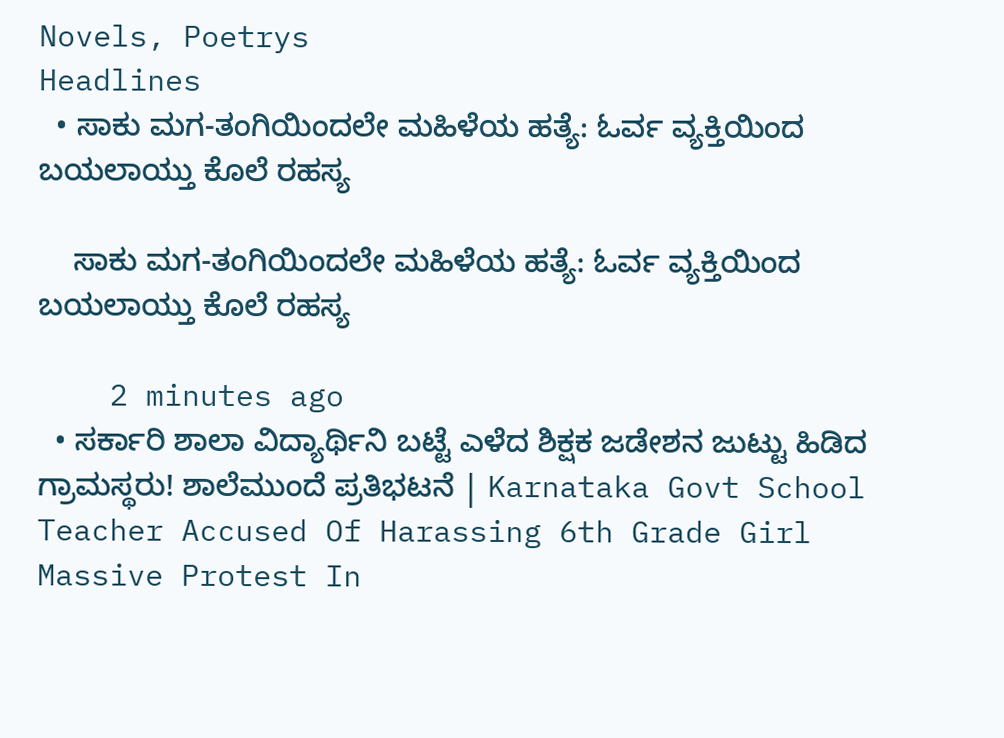Novels, Poetrys
Headlines
  • ಸಾಕು ಮಗ-ತಂಗಿಯಿಂದಲೇ ಮಹಿಳೆಯ ಹತ್ಯೆ: ಓರ್ವ ವ್ಯಕ್ತಿಯಿಂದ ಬಯಲಾಯ್ತು ಕೊಲೆ ರಹಸ್ಯ

    ಸಾಕು ಮಗ-ತಂಗಿಯಿಂದಲೇ ಮಹಿಳೆಯ ಹತ್ಯೆ: ಓರ್ವ ವ್ಯಕ್ತಿಯಿಂದ ಬಯಲಾಯ್ತು ಕೊಲೆ ರಹಸ್ಯ

    2 minutes ago
  • ಸರ್ಕಾರಿ ಶಾಲಾ ವಿದ್ಯಾರ್ಥಿನಿ ಬಟ್ಟೆ ಎಳೆದ ಶಿಕ್ಷಕ ಜಡೇಶನ ಜುಟ್ಟು ಹಿಡಿದ ಗ್ರಾಮಸ್ಥರು! ಶಾಲೆಮುಂದೆ ಪ್ರತಿಭಟನೆ | Karnataka Govt School Teacher Accused Of Harassing 6th Grade Girl Massive Protest In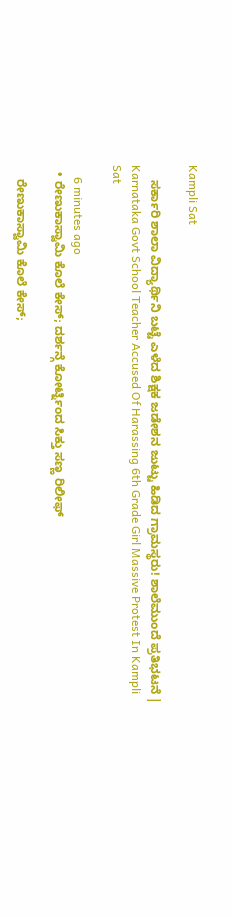Kampli Sat

    ಸರ್ಕಾರಿ ಶಾಲಾ ವಿದ್ಯಾರ್ಥಿನಿ ಬಟ್ಟೆ ಎಳೆದ ಶಿಕ್ಷಕ ಜಡೇಶನ ಜುಟ್ಟು ಹಿಡಿದ ಗ್ರಾಮಸ್ಥರು! ಶಾಲೆಮುಂದೆ ಪ್ರತಿಭಟನೆ | Karnataka Govt School Teacher Accused Of Harassing 6th Grade Girl Massive Protest In Kampli Sat

    6 minutes ago
  • ರೇಣುಕಾಸ್ವಾಮಿ ಕೊಲೆ ಕೇಸ್; ದರ್ಶನ್ಗೆ ಕೋರ್ಟ್ನಿಂದ ಸಿಕ್ತು ಸಣ್ಣ ರಿಲೀಫ್

    ರೇಣುಕಾಸ್ವಾಮಿ ಕೊಲೆ ಕೇಸ್;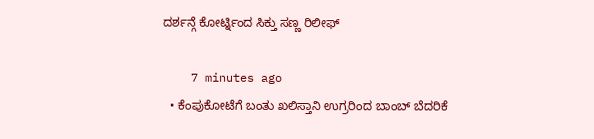ದರ್ಶನ್ಗೆ ಕೋರ್ಟ್ನಿಂದ ಸಿಕ್ತು ಸಣ್ಣ ರಿಲೀಫ್

    7 minutes ago
  • ಕೆಂಪುಕೋಟೆಗೆ ಬಂತು ಖಲಿಸ್ತಾನಿ ಉಗ್ರರಿಂದ ಬಾಂಬ್ ಬೆದರಿಕೆ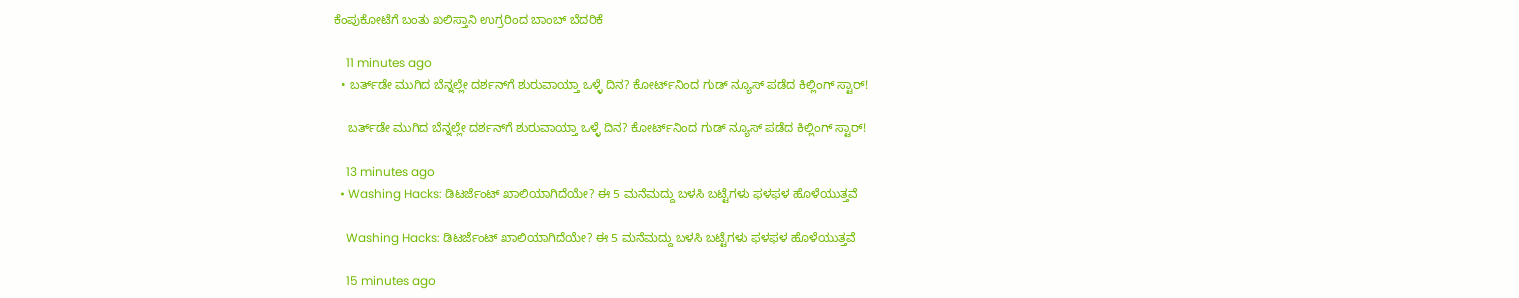ಕೆಂಪುಕೋಟೆಗೆ ಬಂತು ಖಲಿಸ್ತಾನಿ ಉಗ್ರರಿಂದ ಬಾಂಬ್ ಬೆದರಿಕೆ

    11 minutes ago
  • ಬರ್ತ್‌ಡೇ ಮುಗಿದ ಬೆನ್ನಲ್ಲೇ ದರ್ಶನ್‌ಗೆ ಶುರುವಾಯ್ತಾ ಒಳ್ಳೆ ದಿನ? ಕೋರ್ಟ್‌ನಿಂದ ಗುಡ್‌ ನ್ಯೂಸ್‌ ಪಡೆದ ಕಿಲ್ಲಿಂಗ್‌ ಸ್ಟಾರ್‌!

    ಬರ್ತ್‌ಡೇ ಮುಗಿದ ಬೆನ್ನಲ್ಲೇ ದರ್ಶನ್‌ಗೆ ಶುರುವಾಯ್ತಾ ಒಳ್ಳೆ ದಿನ? ಕೋರ್ಟ್‌ನಿಂದ ಗುಡ್‌ ನ್ಯೂಸ್‌ ಪಡೆದ ಕಿಲ್ಲಿಂಗ್‌ ಸ್ಟಾರ್‌!

    13 minutes ago
  • Washing Hacks: ಡಿಟರ್ಜೆಂಟ್ ಖಾಲಿಯಾಗಿದೆಯೇ? ಈ 5 ಮನೆಮದ್ದು ಬಳಸಿ ಬಟ್ಟೆಗಳು ಫಳಫಳ ಹೊಳೆಯುತ್ತವೆ

    Washing Hacks: ಡಿಟರ್ಜೆಂಟ್ ಖಾಲಿಯಾಗಿದೆಯೇ? ಈ 5 ಮನೆಮದ್ದು ಬಳಸಿ ಬಟ್ಟೆಗಳು ಫಳಫಳ ಹೊಳೆಯುತ್ತವೆ

    15 minutes ago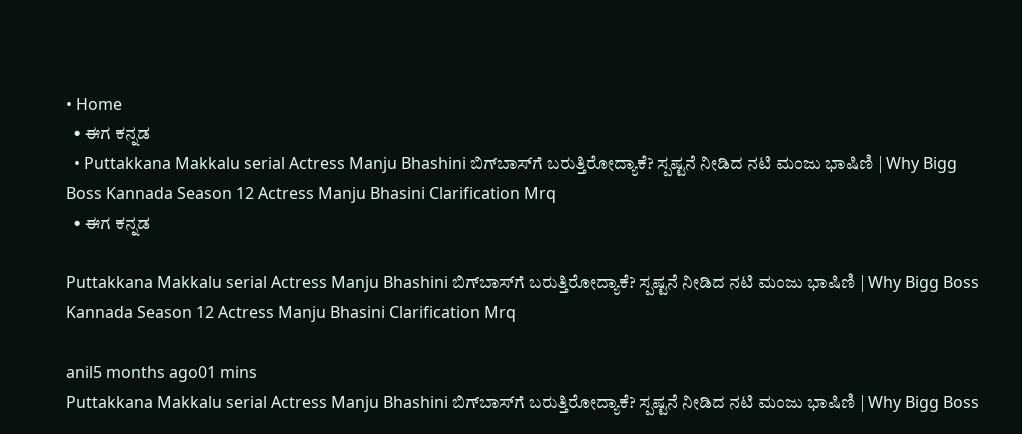• Home
  • ಈಗ ಕನ್ನಡ
  • Puttakkana Makkalu serial Actress Manju Bhashini ಬಿಗ್‌ಬಾಸ್‌ಗೆ ಬರುತ್ತಿರೋದ್ಯಾಕೆ? ಸ್ಪಷ್ಟನೆ ನೀಡಿದ ನಟಿ ಮಂಜು ಭಾಷಿಣಿ | Why Bigg Boss Kannada Season 12 Actress Manju Bhasini Clarification Mrq
  • ಈಗ ಕನ್ನಡ

Puttakkana Makkalu serial Actress Manju Bhashini ಬಿಗ್‌ಬಾಸ್‌ಗೆ ಬರುತ್ತಿರೋದ್ಯಾಕೆ? ಸ್ಪಷ್ಟನೆ ನೀಡಿದ ನಟಿ ಮಂಜು ಭಾಷಿಣಿ | Why Bigg Boss Kannada Season 12 Actress Manju Bhasini Clarification Mrq

anil5 months ago01 mins
Puttakkana Makkalu serial Actress Manju Bhashini ಬಿಗ್‌ಬಾಸ್‌ಗೆ ಬರುತ್ತಿರೋದ್ಯಾಕೆ? ಸ್ಪಷ್ಟನೆ ನೀಡಿದ ನಟಿ ಮಂಜು ಭಾಷಿಣಿ | Why Bigg Boss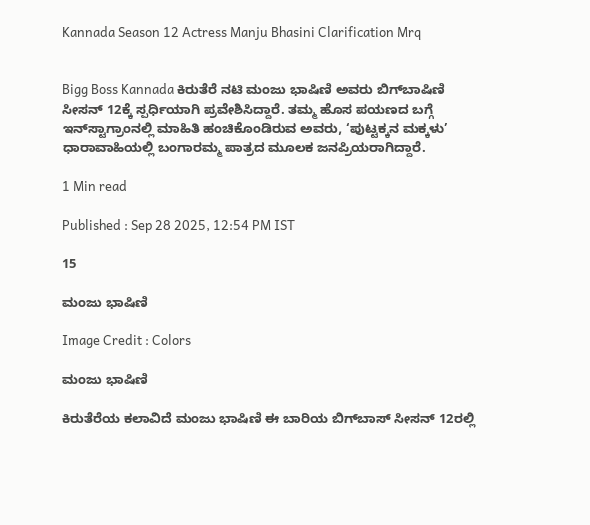Kannada Season 12 Actress Manju Bhasini Clarification Mrq


Bigg Boss Kannada ಕಿರುತೆರೆ ನಟಿ ಮಂಜು ಭಾಷಿಣಿ ಅವರು ಬಿಗ್‌ಬಾಷಿಣಿ ಸೀಸನ್ 12ಕ್ಕೆ ಸ್ಪರ್ಧಿಯಾಗಿ ಪ್ರವೇಶಿಸಿದ್ದಾರೆ. ತಮ್ಮ ಹೊಸ ಪಯಣದ ಬಗ್ಗೆ ಇನ್‌ಸ್ಟಾಗ್ರಾಂನಲ್ಲಿ ಮಾಹಿತಿ ಹಂಚಿಕೊಂಡಿರುವ ಅವರು, ‘ಪುಟ್ಟಕ್ಕನ ಮಕ್ಕಳು’ ಧಾರಾವಾಹಿಯಲ್ಲಿ ಬಂಗಾರಮ್ಮ ಪಾತ್ರದ ಮೂಲಕ ಜನಪ್ರಿಯರಾಗಿದ್ದಾರೆ.

1 Min read

Published : Sep 28 2025, 12:54 PM IST

15

ಮಂಜು ಭಾಷಿಣಿ

Image Credit : Colors

ಮಂಜು ಭಾಷಿಣಿ

ಕಿರುತೆರೆಯ ಕಲಾವಿದೆ ಮಂಜು ಭಾಷಿಣಿ ಈ ಬಾರಿಯ ಬಿಗ್‌ಬಾಸ್ ಸೀಸನ್ 12ರಲ್ಲಿ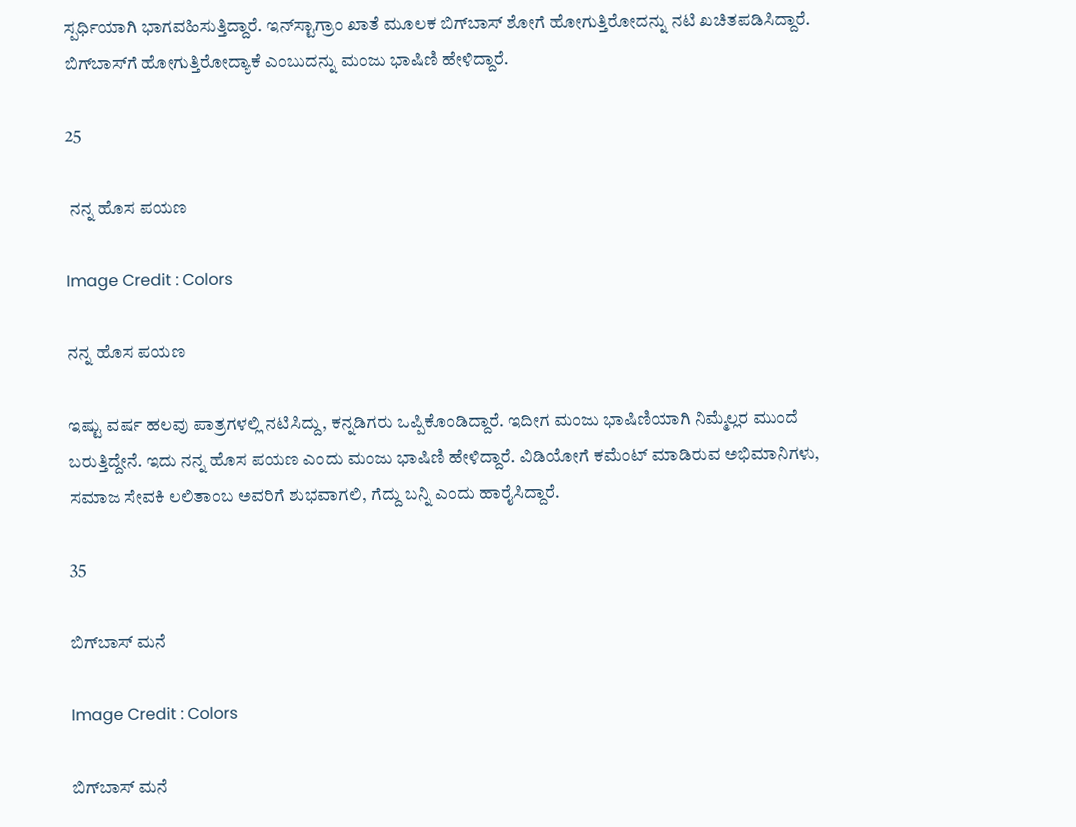ಸ್ಪರ್ಧಿಯಾಗಿ ಭಾಗವಹಿಸುತ್ತಿದ್ದಾರೆ. ಇನ್‌ಸ್ಟಾಗ್ರಾಂ ಖಾತೆ ಮೂಲಕ ಬಿಗ್‌ಬಾಸ್‌ ಶೋಗೆ ಹೋಗುತ್ತಿರೋದನ್ನು ನಟಿ ಖಚಿತಪಡಿಸಿದ್ದಾರೆ. ಬಿಗ್‌ಬಾಸ್‌ಗೆ ಹೋಗುತ್ತಿರೋದ್ಯಾಕೆ ಎಂಬುದನ್ನು ಮಂಜು ಭಾಷಿಣಿ ಹೇಳಿದ್ದಾರೆ.

25

 ನನ್ನ ಹೊಸ ಪಯಣ

Image Credit : Colors

ನನ್ನ ಹೊಸ ಪಯಣ

ಇಷ್ಟು ವರ್ಷ ಹಲವು ಪಾತ್ರಗಳಲ್ಲಿ ನಟಿಸಿದ್ದು, ಕನ್ನಡಿಗರು ಒಪ್ಪಿಕೊಂಡಿದ್ದಾರೆ. ಇದೀಗ ಮಂಜು ಭಾಷಿಣಿಯಾಗಿ ನಿಮ್ಮೆಲ್ಲರ ಮುಂದೆ ಬರುತ್ತಿದ್ದೇನೆ. ಇದು ನನ್ನ ಹೊಸ ಪಯಣ ಎಂದು ಮಂಜು ಭಾಷಿಣಿ ಹೇಳಿದ್ದಾರೆ. ವಿಡಿಯೋಗೆ ಕಮೆಂಟ್ ಮಾಡಿರುವ ಅಭಿಮಾನಿಗಳು, ಸಮಾಜ ಸೇವಕಿ ಲಲಿತಾಂಬ ಅವರಿಗೆ ಶುಭವಾಗಲಿ, ಗೆದ್ದು ಬನ್ನಿ ಎಂದು ಹಾರೈಸಿದ್ದಾರೆ.

35

ಬಿಗ್‌ಬಾಸ್‌ ಮನೆ

Image Credit : Colors

ಬಿಗ್‌ಬಾಸ್‌ ಮನೆ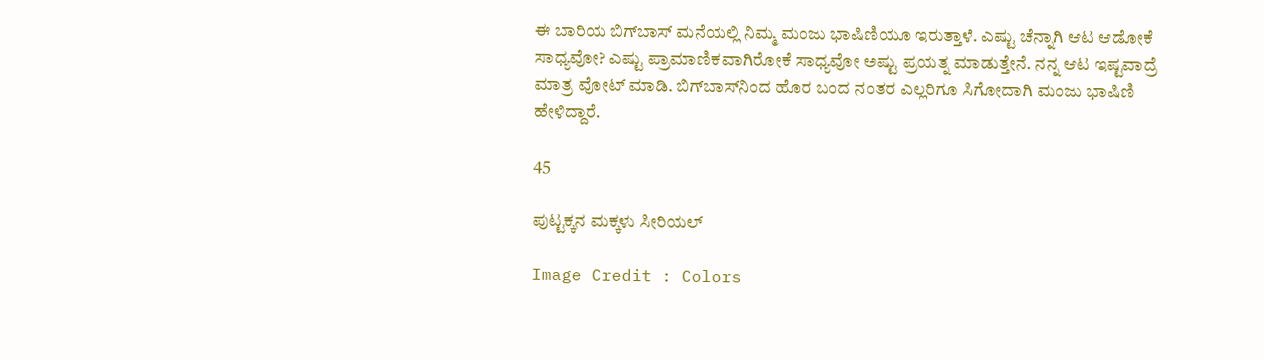ಈ ಬಾರಿಯ ಬಿಗ್‌ಬಾಸ್‌ ಮನೆಯಲ್ಲಿ ನಿಮ್ಮ ಮಂಜು ಭಾಷಿಣಿಯೂ ಇರುತ್ತಾಳೆ. ಎಷ್ಟು ಚೆನ್ನಾಗಿ ಆಟ ಆಡೋಕೆ ಸಾಧ್ಯವೋ? ಎಷ್ಟು ಪ್ರಾಮಾಣಿಕವಾಗಿರೋಕೆ ಸಾಧ್ಯವೋ ಅಷ್ಟು ಪ್ರಯತ್ನ ಮಾಡುತ್ತೇನೆ. ನನ್ನ ಆಟ ಇಷ್ಟವಾದ್ರೆ ಮಾತ್ರ ವೋಟ್ ಮಾಡಿ. ಬಿಗ್‌ಬಾಸ್‌ನಿಂದ ಹೊರ ಬಂದ ನಂತರ ಎಲ್ಲರಿಗೂ ಸಿಗೋದಾಗಿ ಮಂಜು ಭಾಷಿಣಿ ಹೇಳಿದ್ದಾರೆ.

45

ಪುಟ್ಟಕ್ಕನ ಮಕ್ಕಳು ಸೀರಿಯಲ್‌

Image Credit : Colors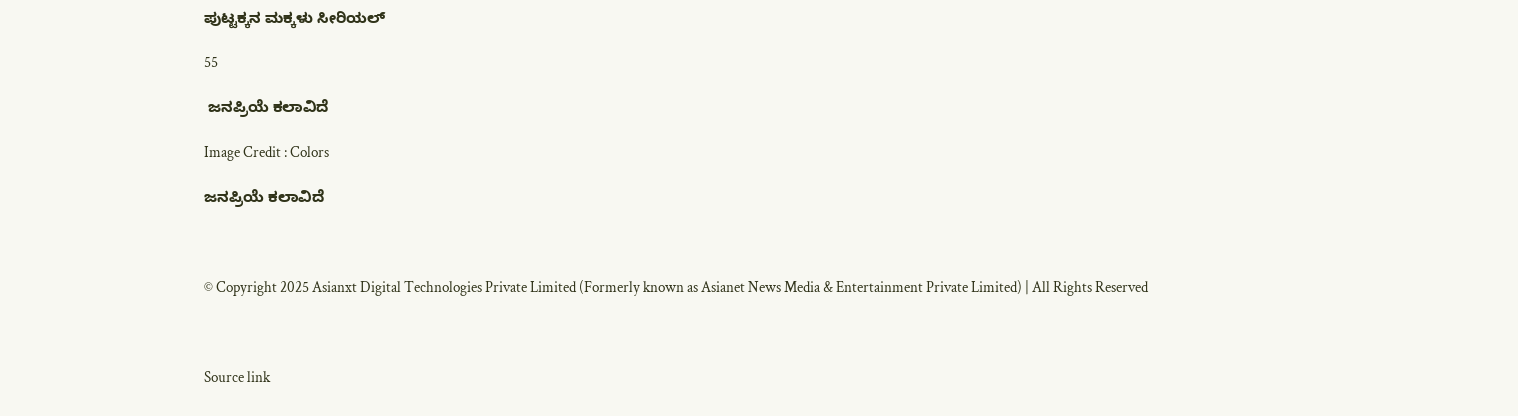ಪುಟ್ಟಕ್ಕನ ಮಕ್ಕಳು ಸೀರಿಯಲ್‌

55

 ಜನಪ್ರಿಯೆ ಕಲಾವಿದೆ

Image Credit : Colors

ಜನಪ್ರಿಯೆ ಕಲಾವಿದೆ



© Copyright 2025 Asianxt Digital Technologies Private Limited (Formerly known as Asianet News Media & Entertainment Private Limited) | All Rights Reserved



Source link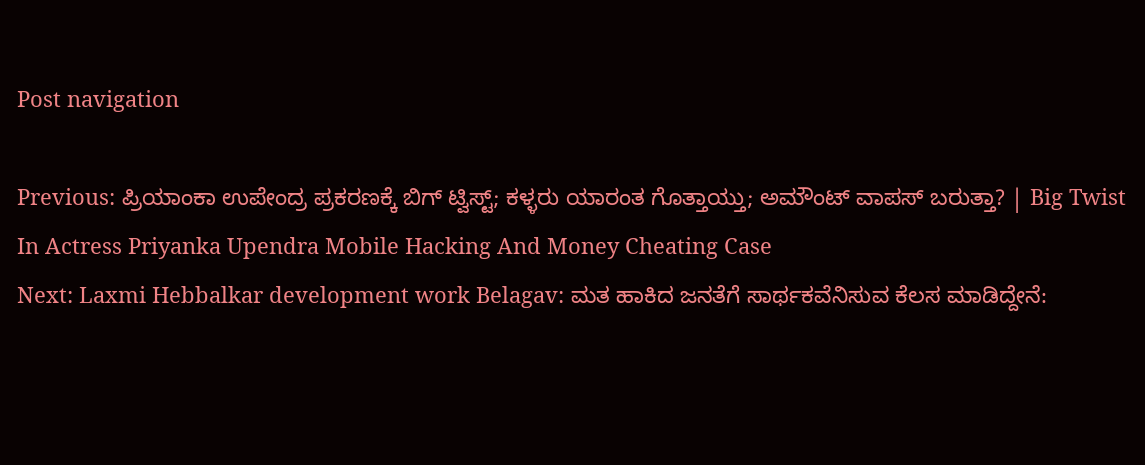Post navigation

Previous: ಪ್ರಿಯಾಂಕಾ ಉಪೇಂದ್ರ ಪ್ರಕರಣಕ್ಕೆ ಬಿಗ್ ಟ್ವಿಸ್ಟ್; ಕಳ್ಳರು ಯಾರಂತ ಗೊತ್ತಾಯ್ತು; ಅಮೌಂಟ್ ವಾಪಸ್ ಬರುತ್ತಾ? | Big Twist In Actress Priyanka Upendra Mobile Hacking And Money Cheating Case
Next: Laxmi Hebbalkar development work Belagav: ಮತ ಹಾಕಿದ ಜನತೆಗೆ ಸಾರ್ಥಕವೆನಿಸುವ ಕೆಲಸ ಮಾಡಿದ್ದೇನೆ: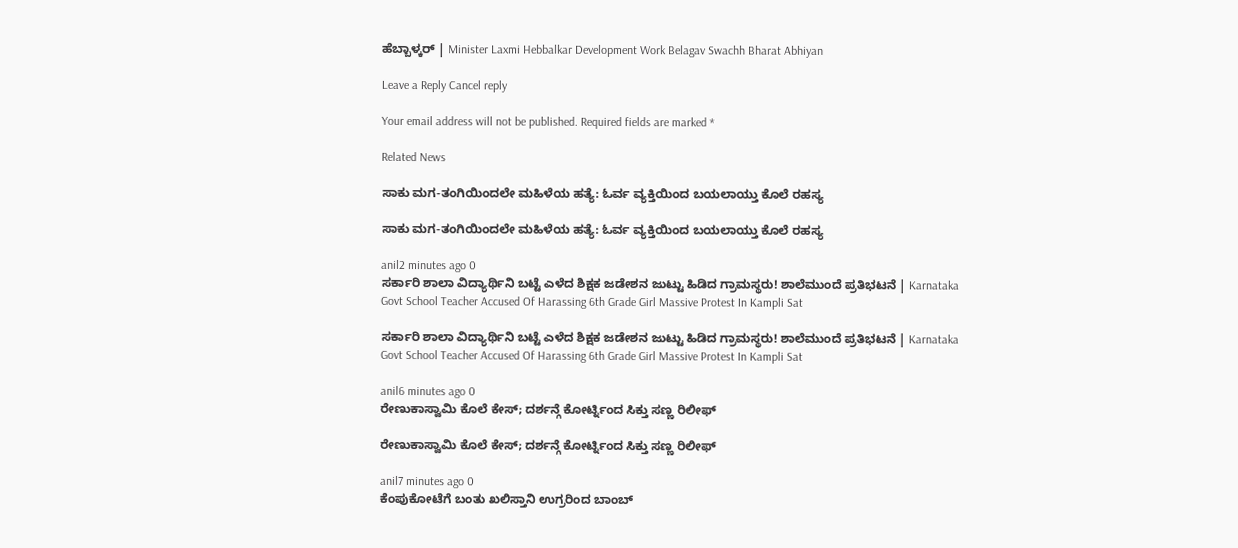ಹೆಬ್ಬಾಳ್ಕರ್ | Minister Laxmi Hebbalkar Development Work Belagav Swachh Bharat Abhiyan

Leave a Reply Cancel reply

Your email address will not be published. Required fields are marked *

Related News

ಸಾಕು ಮಗ-ತಂಗಿಯಿಂದಲೇ ಮಹಿಳೆಯ ಹತ್ಯೆ: ಓರ್ವ ವ್ಯಕ್ತಿಯಿಂದ ಬಯಲಾಯ್ತು ಕೊಲೆ ರಹಸ್ಯ

ಸಾಕು ಮಗ-ತಂಗಿಯಿಂದಲೇ ಮಹಿಳೆಯ ಹತ್ಯೆ: ಓರ್ವ ವ್ಯಕ್ತಿಯಿಂದ ಬಯಲಾಯ್ತು ಕೊಲೆ ರಹಸ್ಯ

anil2 minutes ago 0
ಸರ್ಕಾರಿ ಶಾಲಾ ವಿದ್ಯಾರ್ಥಿನಿ ಬಟ್ಟೆ ಎಳೆದ ಶಿಕ್ಷಕ ಜಡೇಶನ ಜುಟ್ಟು ಹಿಡಿದ ಗ್ರಾಮಸ್ಥರು! ಶಾಲೆಮುಂದೆ ಪ್ರತಿಭಟನೆ | Karnataka Govt School Teacher Accused Of Harassing 6th Grade Girl Massive Protest In Kampli Sat

ಸರ್ಕಾರಿ ಶಾಲಾ ವಿದ್ಯಾರ್ಥಿನಿ ಬಟ್ಟೆ ಎಳೆದ ಶಿಕ್ಷಕ ಜಡೇಶನ ಜುಟ್ಟು ಹಿಡಿದ ಗ್ರಾಮಸ್ಥರು! ಶಾಲೆಮುಂದೆ ಪ್ರತಿಭಟನೆ | Karnataka Govt School Teacher Accused Of Harassing 6th Grade Girl Massive Protest In Kampli Sat

anil6 minutes ago 0
ರೇಣುಕಾಸ್ವಾಮಿ ಕೊಲೆ ಕೇಸ್; ದರ್ಶನ್ಗೆ ಕೋರ್ಟ್ನಿಂದ ಸಿಕ್ತು ಸಣ್ಣ ರಿಲೀಫ್

ರೇಣುಕಾಸ್ವಾಮಿ ಕೊಲೆ ಕೇಸ್; ದರ್ಶನ್ಗೆ ಕೋರ್ಟ್ನಿಂದ ಸಿಕ್ತು ಸಣ್ಣ ರಿಲೀಫ್

anil7 minutes ago 0
ಕೆಂಪುಕೋಟೆಗೆ ಬಂತು ಖಲಿಸ್ತಾನಿ ಉಗ್ರರಿಂದ ಬಾಂಬ್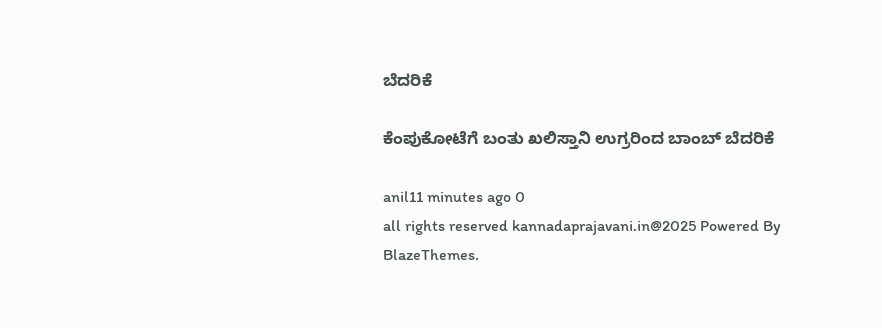ಬೆದರಿಕೆ

ಕೆಂಪುಕೋಟೆಗೆ ಬಂತು ಖಲಿಸ್ತಾನಿ ಉಗ್ರರಿಂದ ಬಾಂಬ್ ಬೆದರಿಕೆ

anil11 minutes ago 0
all rights reserved kannadaprajavani.in@2025 Powered By BlazeThemes.